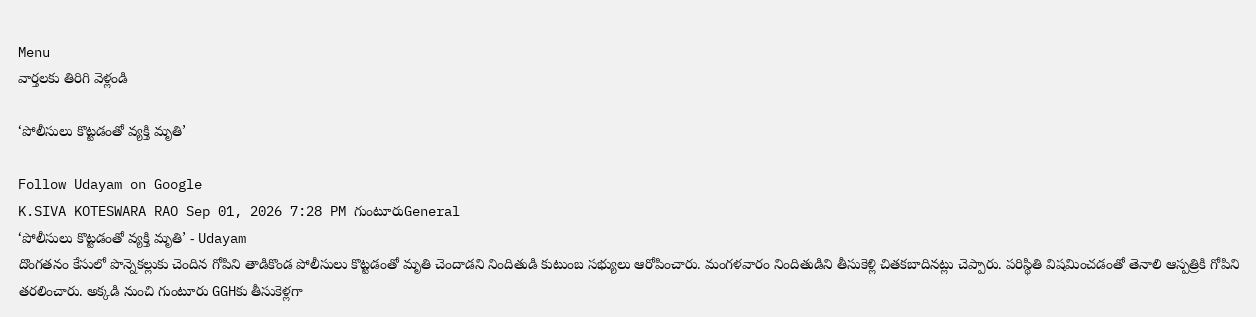Menu
వార్తలకు తిరిగి వెళ్లండి

‘పోలీసులు కొట్టడంతో వ్యక్తి మృతి’

Follow Udayam on Google
K.SIVA KOTESWARA RAO Sep 01, 2026 7:28 PM గుంటూరుGeneral
‘పోలీసులు కొట్టడంతో వ్యక్తి మృతి’ - Udayam
దొంగతనం కేసులో పొన్నెకల్లుకు చెందిన గోపిని తాడికొండ పోలీసులు కొట్టడంతో మృతి చెందాడని నిందితుడి కుటుంబ సభ్యులు ఆరోపించారు. మంగళవారం నిందితుడిని తీసుకెళ్లి చితకబాదినట్లు చెప్పారు. పరిస్థితి విషమించడంతో తెనాలి ఆస్పత్రికి గోపిని తరలించారు. అక్కడి నుంచి గుంటూరు GGHకు తీసుకెళ్లగా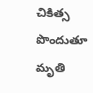చికిత్స పొందుతూ మృతి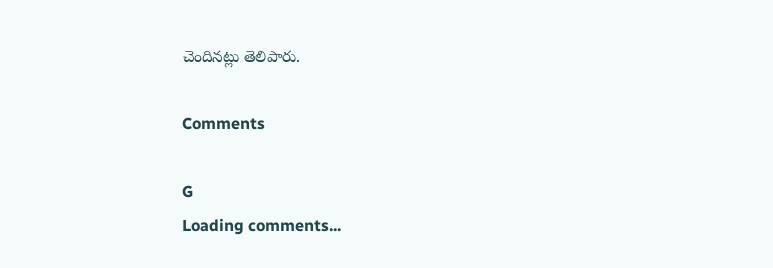చెందినట్లు తెలిపారు.

Comments

G
Loading comments...